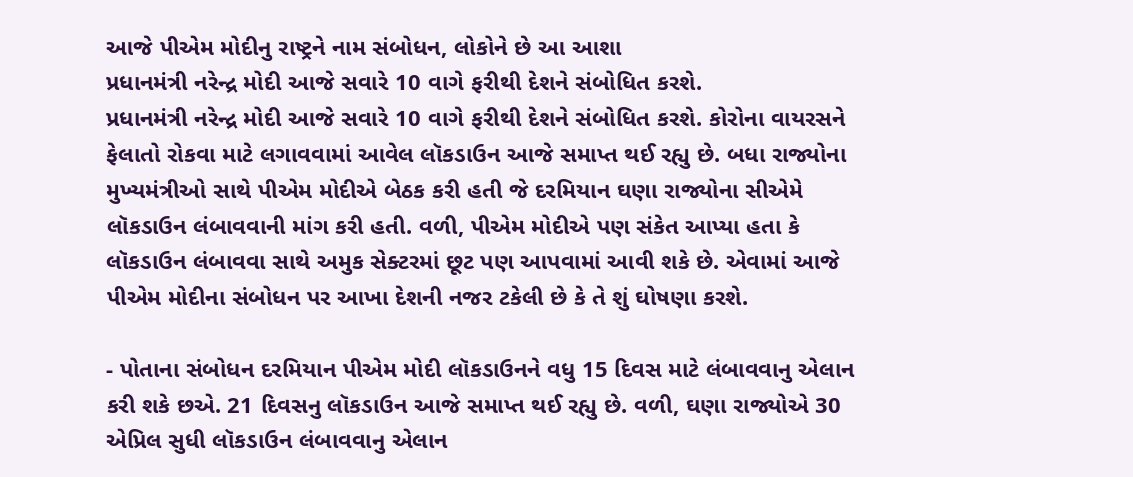આજે પીએમ મોદીનુ રાષ્ટ્રને નામ સંબોધન, લોકોને છે આ આશા
પ્રધાનમંત્રી નરેન્દ્ર મોદી આજે સવારે 10 વાગે ફરીથી દેશને સંબોધિત કરશે.
પ્રધાનમંત્રી નરેન્દ્ર મોદી આજે સવારે 10 વાગે ફરીથી દેશને સંબોધિત કરશે. કોરોના વાયરસને ફેલાતો રોકવા માટે લગાવવામાં આવેલ લૉકડાઉન આજે સમાપ્ત થઈ રહ્યુ છે. બધા રાજ્યોના મુખ્યમંત્રીઓ સાથે પીએમ મોદીએ બેઠક કરી હતી જે દરમિયાન ઘણા રાજ્યોના સીએમે લૉકડાઉન લંબાવવાની માંગ કરી હતી. વળી, પીએમ મોદીએ પણ સંકેત આપ્યા હતા કે લૉકડાઉન લંબાવવા સાથે અમુક સેક્ટરમાં છૂટ પણ આપવામાં આવી શકે છે. એવામાં આજે પીએમ મોદીના સંબોધન પર આખા દેશની નજર ટકેલી છે કે તે શું ઘોષણા કરશે.

- પોતાના સંબોધન દરમિયાન પીએમ મોદી લૉકડાઉનને વધુ 15 દિવસ માટે લંબાવવાનુ એલાન કરી શકે છએ. 21 દિવસનુ લૉકડાઉન આજે સમાપ્ત થઈ રહ્યુ છે. વળી, ઘણા રાજ્યોએ 30 એપ્રિલ સુધી લૉકડાઉન લંબાવવાનુ એલાન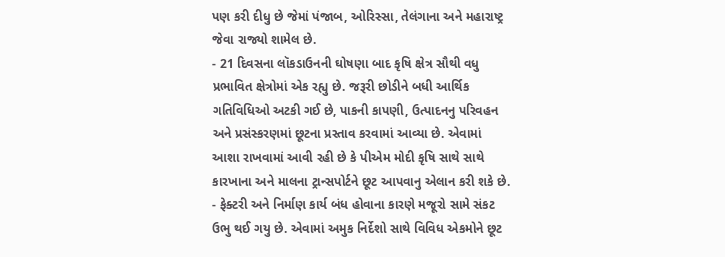પણ કરી દીધુ છે જેમાં પંજાબ, ઓરિસ્સા, તેલંગાના અને મહારાષ્ટ્ર જેવા રાજ્યો શામેલ છે.
- 21 દિવસના લૉકડાઉનની ઘોષણા બાદ કૃષિ ક્ષેત્ર સૌથી વધુ પ્રભાવિત ક્ષેત્રોમાં એક રહ્યુ છે. જરૂરી છોડીને બધી આર્થિક ગતિવિધિઓ અટકી ગઈ છે, પાકની કાપણી, ઉત્પાદનનુ પરિવહન અને પ્રસંસ્કરણમાં છૂટના પ્રસ્તાવ કરવામાં આવ્યા છે. એવામાં આશા રાખવામાં આવી રહી છે કે પીએમ મોદી કૃષિ સાથે સાથે કારખાના અને માલના ટ્રાન્સપોર્ટને છૂટ આપવાનુ એલાન કરી શકે છે.
- ફેક્ટરી અને નિર્માણ કાર્ય બંધ હોવાના કારણે મજૂરો સામે સંકટ ઉભુ થઈ ગયુ છે. એવામાં અમુક નિર્દેશો સાથે વિવિધ એકમોને છૂટ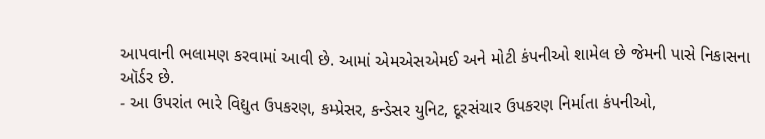આપવાની ભલામણ કરવામાં આવી છે. આમાં એમએસએમઈ અને મોટી કંપનીઓ શામેલ છે જેમની પાસે નિકાસના ઑર્ડર છે.
- આ ઉપરાંત ભારે વિદ્યુત ઉપકરણ, કમ્પ્રેસર, કન્ડેસર યુનિટ, દૂરસંચાર ઉપકરણ નિર્માતા કંપનીઓ,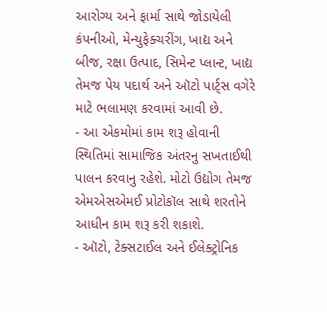આરોગ્ય અને ફાર્મા સાથે જોડાયેલી કંપનીઓ, મેન્યુફેક્ચરીંગ, ખાદ્ય અને બીજ, રક્ષા ઉત્પાદ, સિમેન્ટ પ્લાન્ટ, ખાદ્ય તેમજ પેય પદાર્થ અને ઑટો પાર્ટ્સ વગેરે માટે ભલામણ કરવામાં આવી છે.
- આ એકમોમાં કામ શરૂ હોવાની સ્થિતિમાં સામાજિક અંતરનુ સખતાઈથી પાલન કરવાનુ રહેશે. મોટો ઉદ્યોગ તેમજ એમએસએમઈ પ્રોટોકૉલ સાથે શરતોને આધીન કામ શરૂ કરી શકાશે.
- ઑટો, ટેક્સટાઈલ અને ઈલેક્ટ્રોનિક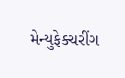મેન્યુફેક્ચરીંગ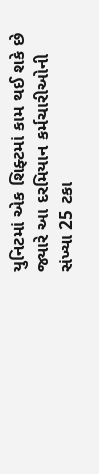યુનિટમાં એક શિફ્ટમાં કામ થઈ શકે છે જ્યારે આ દરમિયાન કર્મચારીઓની સંખ્યા 25 ટકા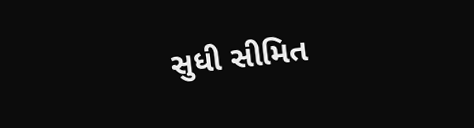સુધી સીમિત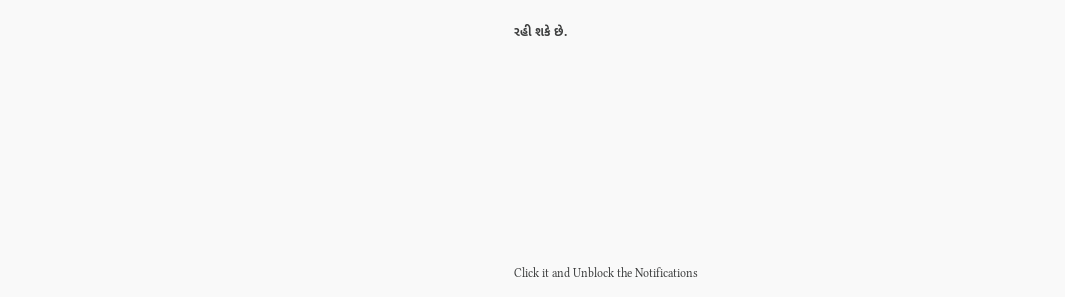રહી શકે છે.












Click it and Unblock the Notifications